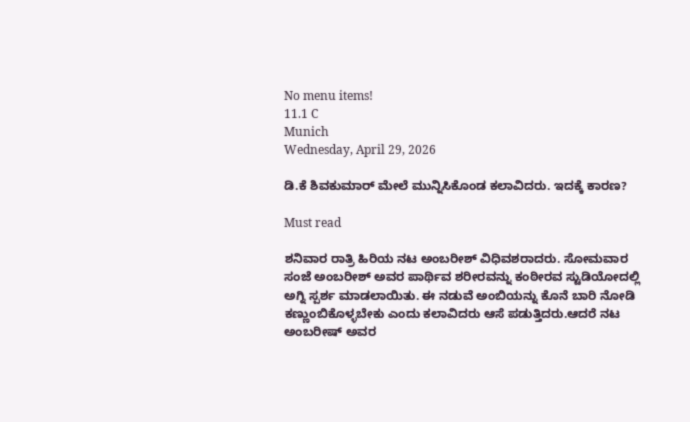No menu items!
11.1 C
Munich
Wednesday, April 29, 2026

ಡಿ.ಕೆ ಶಿವಕುಮಾರ್ ಮೇಲೆ ಮುನ್ನಿಸಿಕೊಂಡ ಕಲಾವಿದರು. ಇದಕ್ಕೆ ಕಾರಣ?

Must read

ಶನಿವಾರ ರಾತ್ರಿ ಹಿರಿಯ ನಟ ಅಂಬರೀಶ್ ವಿಧಿವಶರಾದರು. ಸೋಮವಾರ ಸಂಜೆ ಅಂಬರೀಶ್ ಅವರ ಪಾರ್ಥಿವ ಶರೀರವನ್ನು ಕಂಠೀರವ ಸ್ಟುಡಿಯೋದಲ್ಲಿ ಅಗ್ನಿ ಸ್ಪರ್ಶ ಮಾಡಲಾಯಿತು. ಈ ನಡುವೆ ಅಂಬಿಯನ್ನು ಕೊನೆ ಬಾರಿ ನೋಡಿ ಕಣ್ಣುಂಬಿಕೊಳ್ಳಬೇಕು ಎಂದು ಕಲಾವಿದರು ಆಸೆ‌ ಪಡುತ್ತಿದರು.ಆದರೆ ನಟ ಅಂಬರೀಷ್ ಅವರ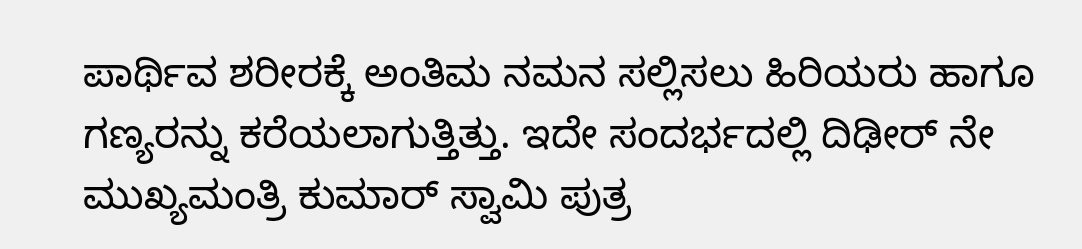ಪಾರ್ಥಿವ ಶರೀರಕ್ಕೆ ಅಂತಿಮ ನಮನ ಸಲ್ಲಿಸಲು ಹಿರಿಯರು ಹಾಗೂ ಗಣ್ಯರನ್ನು ಕರೆಯಲಾಗುತ್ತಿತ್ತು. ಇದೇ ಸಂದರ್ಭದಲ್ಲಿ ದಿಢೀರ್ ನೇ ಮುಖ್ಯಮಂತ್ರಿ ಕುಮಾರ್ ಸ್ವಾಮಿ ಪುತ್ರ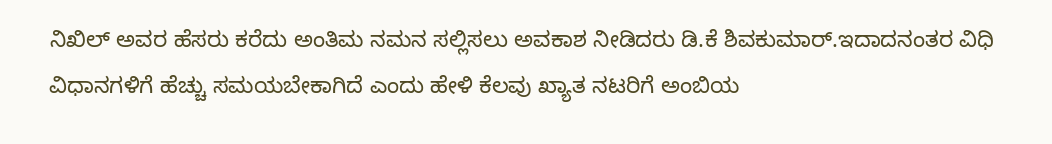ನಿಖಿಲ್ ಅವರ ಹೆಸರು ಕರೆದು ಅಂತಿಮ ನಮನ ಸಲ್ಲಿಸಲು ಅವಕಾಶ ನೀಡಿದರು ಡಿ.ಕೆ ಶಿವಕುಮಾರ್.ಇದಾದನಂತರ ವಿಧಿ ವಿಧಾನಗಳಿಗೆ ಹೆಚ್ಚು ಸಮಯಬೇಕಾಗಿದೆ ಎಂದು ಹೇಳಿ ಕೆಲವು ಖ್ಯಾತ ನಟರಿಗೆ ಅಂಬಿಯ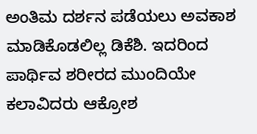ಅಂತಿಮ ದರ್ಶನ ಪಡೆಯಲು ಅವಕಾಶ ಮಾಡಿಕೊಡಲಿಲ್ಲ ಡಿಕೆಶಿ. ಇದರಿಂದ ಪಾರ್ಥಿವ ಶರೀರದ ಮುಂದಿಯೇ ಕಲಾವಿದರು ಆಕ್ರೋಶ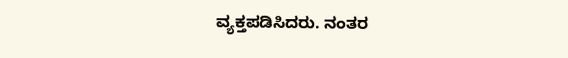ವ್ಯಕ್ತಪಡಿಸಿದರು. ನಂತರ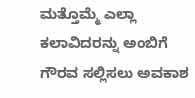ಮತ್ತೊಮ್ಮೆ ಎಲ್ಲಾ ಕಲಾವಿದರನ್ನು ಅಂಬಿಗೆ ಗೌರವ ಸಲ್ಲಿಸಲು ಅವಕಾಶ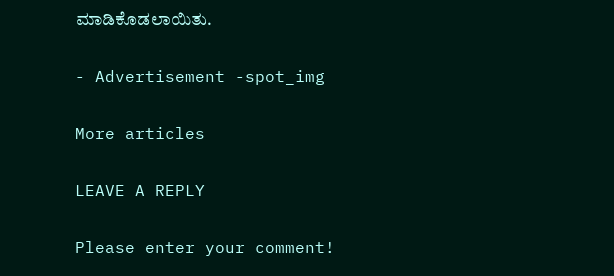ಮಾಡಿಕೊಡಲಾಯಿತು.

- Advertisement -spot_img

More articles

LEAVE A REPLY

Please enter your comment!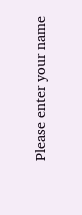Please enter your name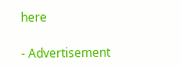here

- Advertisement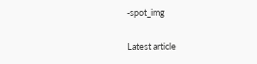-spot_img

Latest article